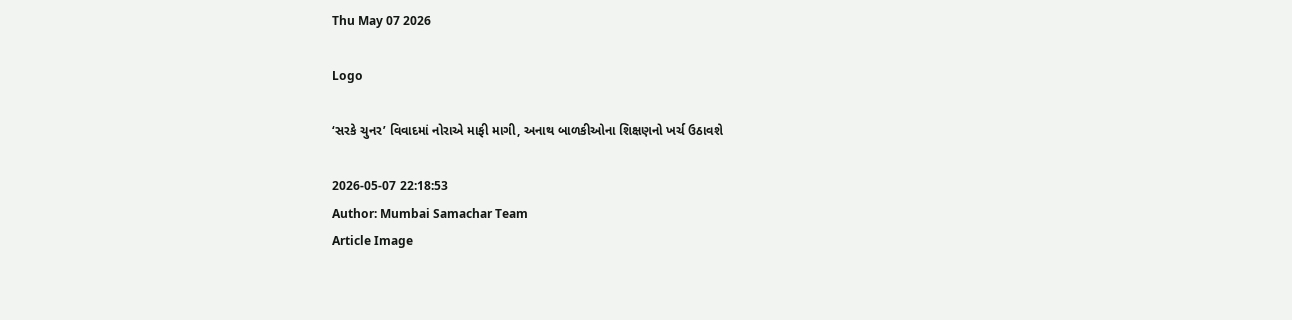Thu May 07 2026

Logo

‘સરકે ચુનર’ વિવાદમાં નોરાએ માફી માગી, અનાથ બાળકીઓના શિક્ષણનો ખર્ચ ઉઠાવશે

2026-05-07 22:18:53
Author: Mumbai Samachar Team
Article Image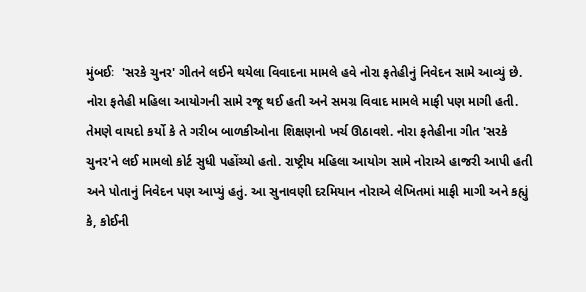મુંબઈઃ  'સરકે ચુનર' ગીતને લઈને થયેલા વિવાદના મામલે હવે નોરા ફતેહીનું નિવેદન સામે આવ્યું છે. નોરા ફતેહી મહિલા આયોગની સામે રજૂ થઈ હતી અને સમગ્ર વિવાદ મામલે માફી પણ માગી હતી. તેમણે વાયદો કર્યો કે તે ગરીબ બાળકીઓના શિક્ષણનો ખર્ચ ઊઠાવશે. નોરા ફતેહીના ગીત 'સરકે ચુનર'ને લઈ મામલો કોર્ટ સુધી પહોંચ્યો હતો. રાષ્ટ્રીય મહિલા આયોગ સામે નોરાએ હાજરી આપી હતી અને પોતાનું નિવેદન પણ આપ્યું હતું. આ સુનાવણી દરમિયાન નોરાએ લેખિતમાં માફી માગી અને કહ્યું કે, કોઈની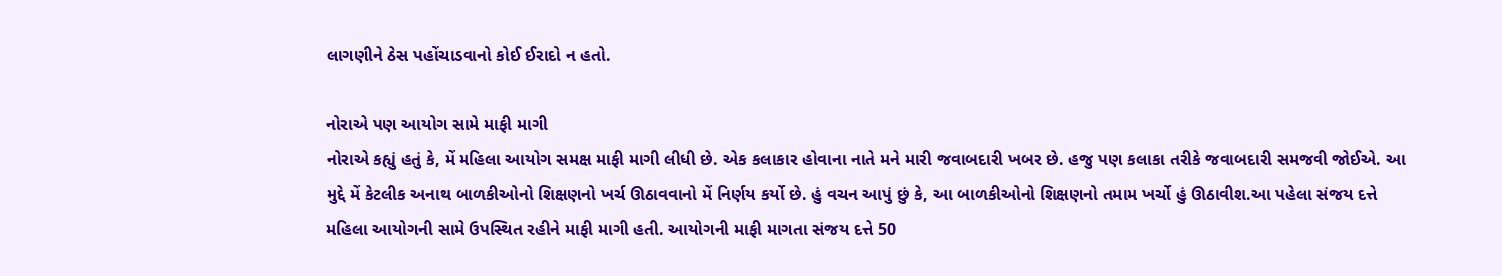લાગણીને ઠેસ પહોંચાડવાનો કોઈ ઈરાદો ન હતો.

નોરાએ પણ આયોગ સામે માફી માગી
નોરાએ કહ્યું હતું કે, મેં મહિલા આયોગ સમક્ષ માફી માગી લીધી છે. એક કલાકાર હોવાના નાતે મને મારી જવાબદારી ખબર છે. હજુ પણ કલાકા તરીકે જવાબદારી સમજવી જોઈએ. આ મુદ્દે મેં કેટલીક અનાથ બાળકીઓનો શિક્ષણનો ખર્ચ ઊઠાવવાનો મેં નિર્ણય કર્યો છે. હું વચન આપું છું કે, આ બાળકીઓનો શિક્ષણનો તમામ ખર્ચો હું ઊઠાવીશ.આ પહેલા સંજય દત્તે મહિલા આયોગની સામે ઉપસ્થિત રહીને માફી માગી હતી. આયોગની માફી માગતા સંજય દત્તે 50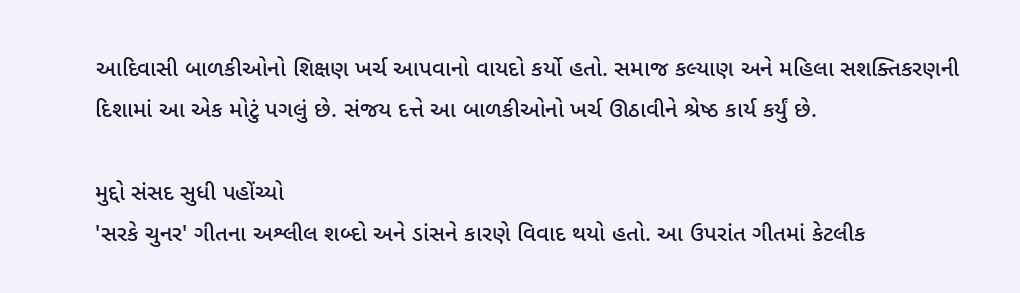આદિવાસી બાળકીઓનો શિક્ષણ ખર્ચ આપવાનો વાયદો કર્યો હતો. સમાજ કલ્યાણ અને મહિલા સશક્તિકરણની દિશામાં આ એક મોટું પગલું છે. સંજય દત્તે આ બાળકીઓનો ખર્ચ ઊઠાવીને શ્રેષ્ઠ કાર્ય કર્યું છે.

મુદ્દો સંસદ સુધી પહોંચ્યો
'સરકે ચુનર' ગીતના અશ્લીલ શબ્દો અને ડાંસને કારણે વિવાદ થયો હતો. આ ઉપરાંત ગીતમાં કેટલીક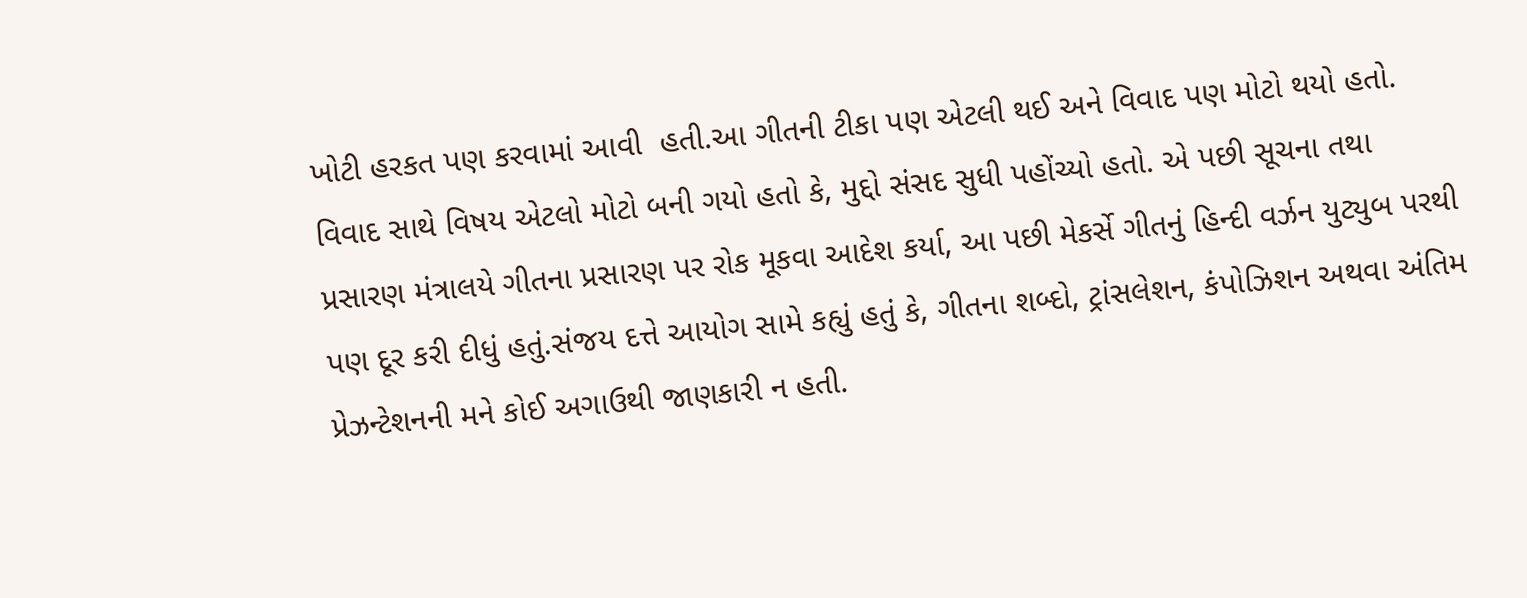ખોટી હરકત પણ કરવામાં આવી  હતી.આ ગીતની ટીકા પણ એટલી થઈ અને વિવાદ પણ મોટો થયો હતો. વિવાદ સાથે વિષય એટલો મોટો બની ગયો હતો કે, મુદ્દો સંસદ સુધી પહોંચ્યો હતો. એ પછી સૂચના તથા પ્રસારણ મંત્રાલયે ગીતના પ્રસારણ પર રોક મૂકવા આદેશ કર્યા, આ પછી મેકર્સે ગીતનું હિન્દી વર્ઝન યુટ્યુબ પરથી પણ દૂર કરી દીધું હતું.સંજય દત્તે આયોગ સામે કહ્યું હતું કે, ગીતના શબ્દો, ટ્રાંસલેશન, કંપોઝિશન અથવા અંતિમ પ્રેઝન્ટેશનની મને કોઈ અગાઉથી જાણકારી ન હતી.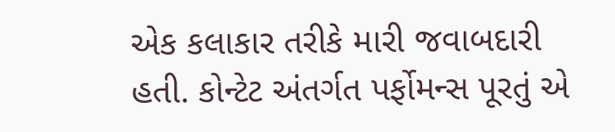એક કલાકાર તરીકે મારી જવાબદારી હતી. કોન્ટેટ અંતર્ગત પર્ફોમન્સ પૂરતું એ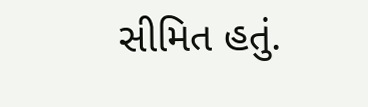સીમિત હતું.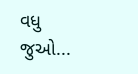વધુ જુઓ...